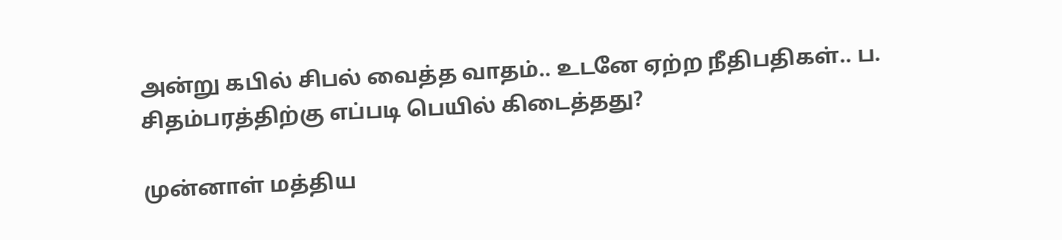அன்று கபில் சிபல் வைத்த வாதம்.. உடனே ஏற்ற நீதிபதிகள்.. ப. சிதம்பரத்திற்கு எப்படி பெயில் கிடைத்தது?

முன்னாள் மத்திய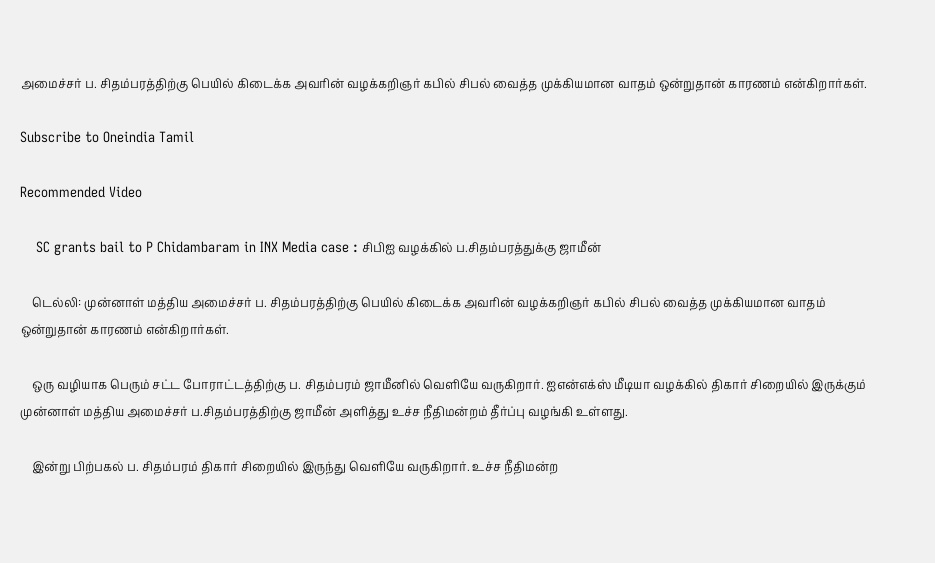அமைச்சர் ப. சிதம்பரத்திற்கு பெயில் கிடைக்க அவரின் வழக்கறிஞர் கபில் சிபல் வைத்த முக்கியமான வாதம் ஒன்றுதான் காரணம் என்கிறார்கள்.

Subscribe to Oneindia Tamil

Recommended Video

    SC grants bail to P Chidambaram in INX Media case : சிபிஐ வழக்கில் ப.சிதம்பரத்துக்கு ஜாமீன்

    டெல்லி: முன்னாள் மத்திய அமைச்சர் ப. சிதம்பரத்திற்கு பெயில் கிடைக்க அவரின் வழக்கறிஞர் கபில் சிபல் வைத்த முக்கியமான வாதம் ஒன்றுதான் காரணம் என்கிறார்கள்.

    ஒரு வழியாக பெரும் சட்ட போராட்டத்திற்கு ப. சிதம்பரம் ஜாமீனில் வெளியே வருகிறார். ஐஎன்எக்ஸ் மீடியா வழக்கில் திகார் சிறையில் இருக்கும் முன்னாள் மத்திய அமைச்சர் ப.சிதம்பரத்திற்கு ஜாமீன் அளித்து உச்ச நீதிமன்றம் தீர்ப்பு வழங்கி உள்ளது.

    இன்று பிற்பகல் ப. சிதம்பரம் திகார் சிறையில் இருந்து வெளியே வருகிறார். உச்ச நீதிமன்ற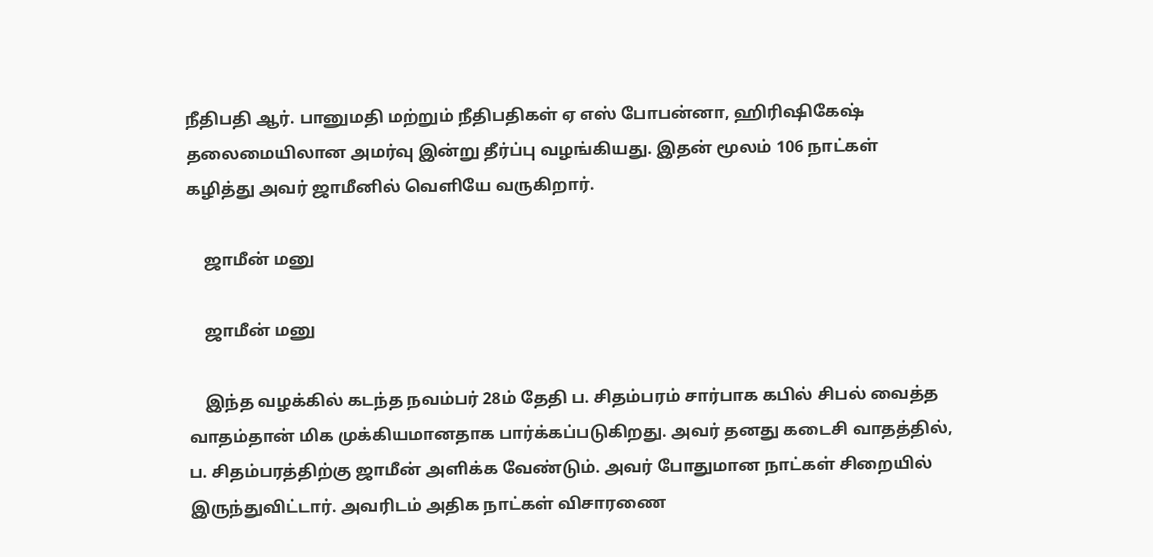நீதிபதி ஆர். பானுமதி மற்றும் நீதிபதிகள் ஏ எஸ் போபன்னா, ஹிரிஷிகேஷ் தலைமையிலான அமர்வு இன்று தீர்ப்பு வழங்கியது. இதன் மூலம் 106 நாட்கள் கழித்து அவர் ஜாமீனில் வெளியே வருகிறார்.

    ஜாமீன் மனு

    ஜாமீன் மனு

    இந்த வழக்கில் கடந்த நவம்பர் 28ம் தேதி ப. சிதம்பரம் சார்பாக கபில் சிபல் வைத்த வாதம்தான் மிக முக்கியமானதாக பார்க்கப்படுகிறது. அவர் தனது கடைசி வாதத்தில், ப. சிதம்பரத்திற்கு ஜாமீன் அளிக்க வேண்டும். அவர் போதுமான நாட்கள் சிறையில் இருந்துவிட்டார். அவரிடம் அதிக நாட்கள் விசாரணை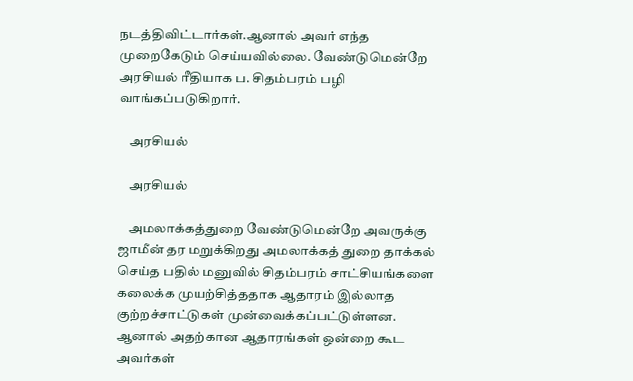நடத்திவிட்டார்கள்.ஆனால் அவர் எந்த முறைகேடும் செய்யவில்லை. வேண்டுமென்றே அரசியல் ரீதியாக ப. சிதம்பரம் பழி வாங்கப்படுகிறார்.

    அரசியல்

    அரசியல்

    அமலாக்கத்துறை வேண்டுமென்றே அவருக்கு ஜாமீன் தர மறுக்கிறது அமலாக்கத் துறை தாக்கல் செய்த பதில் மனுவில் சிதம்பரம் சாட்சியங்களை கலைக்க முயற்சித்ததாக ஆதாரம் இல்லாத குற்றச்சாட்டுகள் முன்வைக்கப்பட்டுள்ளன. ஆனால் அதற்கான ஆதாரங்கள் ஒன்றை கூட அவர்கள்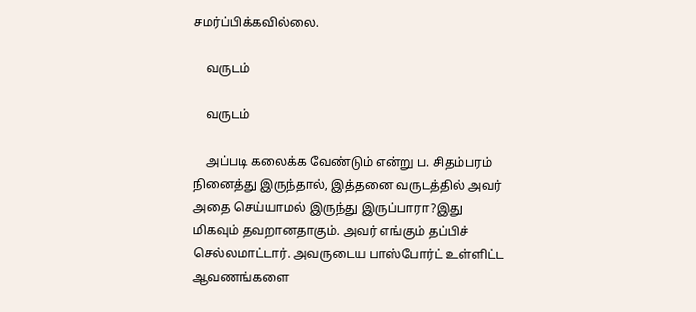சமர்ப்பிக்கவில்லை.

    வருடம்

    வருடம்

    அப்படி கலைக்க வேண்டும் என்று ப. சிதம்பரம் நினைத்து இருந்தால், இத்தனை வருடத்தில் அவர் அதை செய்யாமல் இருந்து இருப்பாரா?இது மிகவும் தவறானதாகும். அவர் எங்கும் தப்பிச் செல்லமாட்டார். அவருடைய பாஸ்போர்ட் உள்ளிட்ட ஆவணங்களை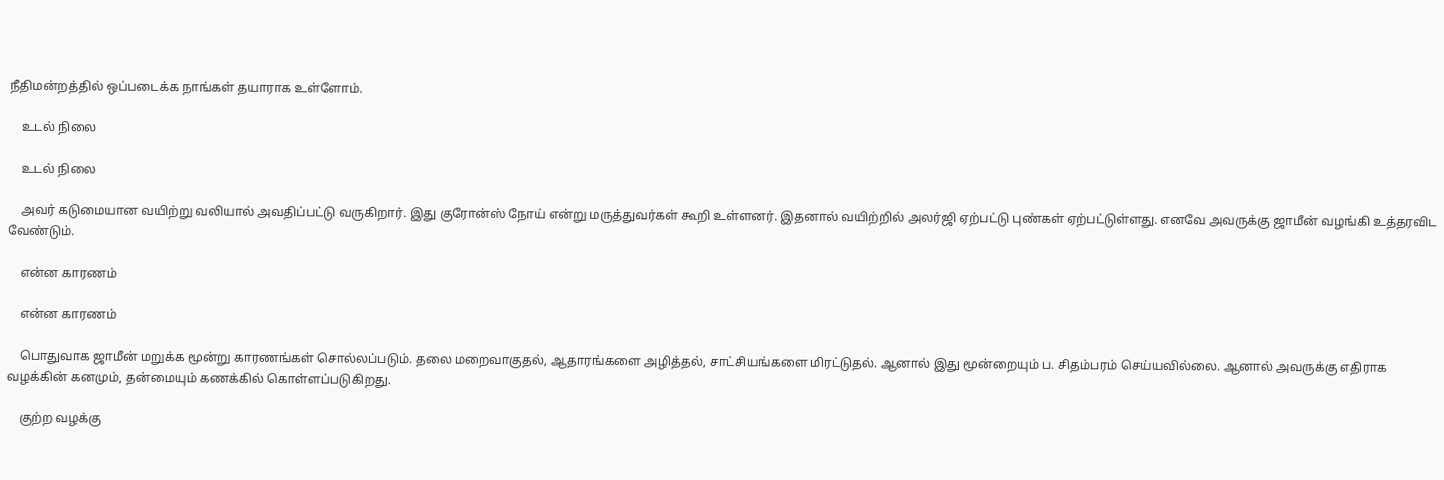நீதிமன்றத்தில் ஒப்படைக்க நாங்கள் தயாராக உள்ளோம்.

    உடல் நிலை

    உடல் நிலை

    அவர் கடுமையான வயிற்று வலியால் அவதிப்பட்டு வருகிறார். இது குரோன்ஸ் நோய் என்று மருத்துவர்கள் கூறி உள்ளனர். இதனால் வயிற்றில் அலர்ஜி ஏற்பட்டு புண்கள் ஏற்பட்டுள்ளது. எனவே அவருக்கு ஜாமீன் வழங்கி உத்தரவிட வேண்டும்.

    என்ன காரணம்

    என்ன காரணம்

    பொதுவாக ஜாமீன் மறுக்க மூன்று காரணங்கள் சொல்லப்படும். தலை மறைவாகுதல், ஆதாரங்களை அழித்தல், சாட்சியங்களை மிரட்டுதல். ஆனால் இது மூன்றையும் ப. சிதம்பரம் செய்யவில்லை. ஆனால் அவருக்கு எதிராக வழக்கின் கனமும், தன்மையும் கணக்கில் கொள்ளப்படுகிறது.

    குற்ற வழக்கு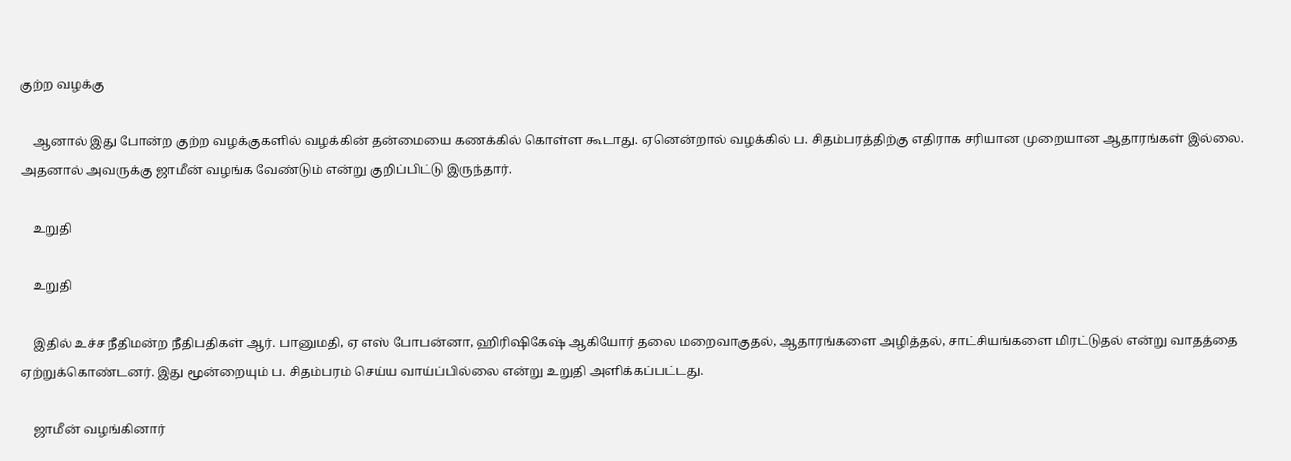குற்ற வழக்கு

    ஆனால் இது போன்ற குற்ற வழக்குகளில் வழக்கின் தன்மையை கணக்கில் கொள்ள கூடாது. ஏனென்றால் வழக்கில் ப. சிதம்பரத்திற்கு எதிராக சரியான முறையான ஆதாரங்கள் இல்லை. அதனால் அவருக்கு ஜாமீன் வழங்க வேண்டும் என்று குறிப்பிட்டு இருந்தார்.

    உறுதி

    உறுதி

    இதில் உச்ச நீதிமன்ற நீதிபதிகள் ஆர். பானுமதி, ஏ எஸ் போபன்னா, ஹிரிஷிகேஷ் ஆகியோர் தலை மறைவாகுதல், ஆதாரங்களை அழித்தல், சாட்சியங்களை மிரட்டுதல் என்று வாதத்தை ஏற்றுக்கொண்டனர். இது மூன்றையும் ப. சிதம்பரம் செய்ய வாய்ப்பில்லை என்று உறுதி அளிக்கப்பட்டது.

    ஜாமீன் வழங்கினார்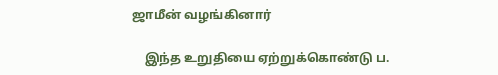ஜாமீன் வழங்கினார்

    இந்த உறுதியை ஏற்றுக்கொண்டு ப.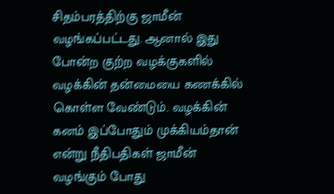சிதம்பரத்திற்கு ஜாமீன் வழங்கப்பட்டது. ஆனால் இது போன்ற குற்ற வழக்குகளில் வழக்கின் தன்மையை கணக்கில் கொள்ள வேண்டும். வழக்கின் கனம் இப்போதும் முக்கியம்தான் என்று நீதிபதிகள் ஜாமீன் வழங்கும் போது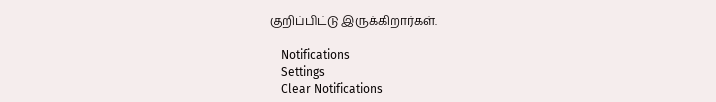குறிப்பிட்டு இருக்கிறார்கள்.

    Notifications
    Settings
    Clear Notifications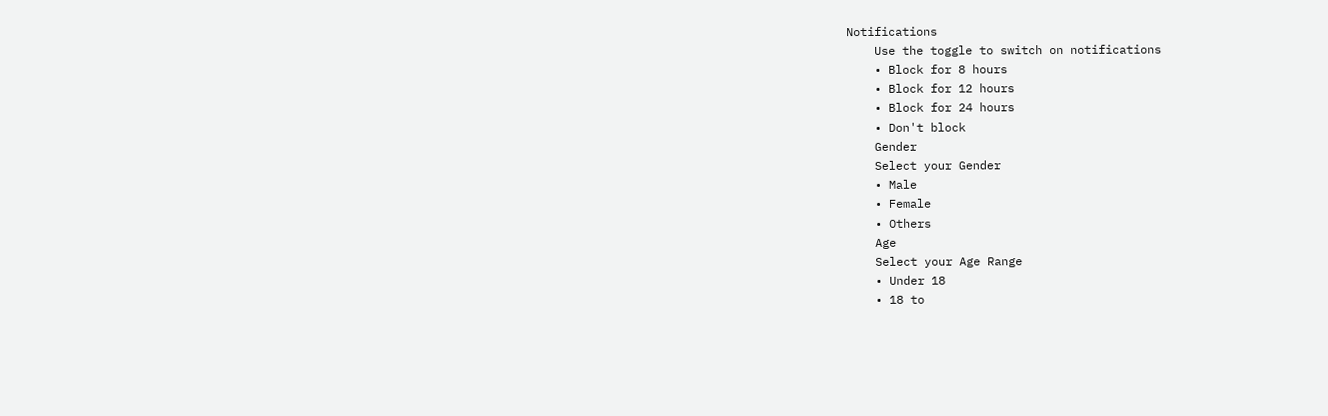Notifications
    Use the toggle to switch on notifications
    • Block for 8 hours
    • Block for 12 hours
    • Block for 24 hours
    • Don't block
    Gender
    Select your Gender
    • Male
    • Female
    • Others
    Age
    Select your Age Range
    • Under 18
    • 18 to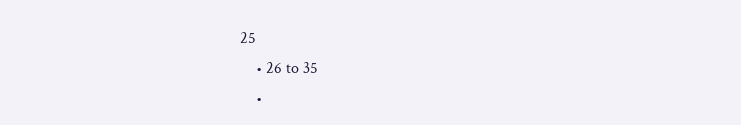25
    • 26 to 35
    •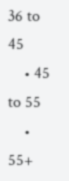36 to 45
    • 45 to 55
    • 55+